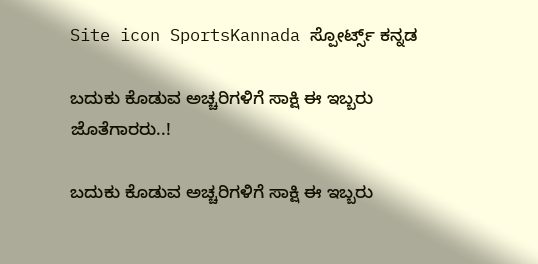Site icon SportsKannada ಸ್ಪೋರ್ಟ್ಸ್ ಕನ್ನಡ

ಬದುಕು ಕೊಡುವ ಅಚ್ಚರಿಗಳಿಗೆ ಸಾಕ್ಷಿ ಈ ಇಬ್ಬರು ಜೊತೆಗಾರರು..!

ಬದುಕು ಕೊಡುವ ಅಚ್ಚರಿಗಳಿಗೆ ಸಾಕ್ಷಿ ಈ ಇಬ್ಬರು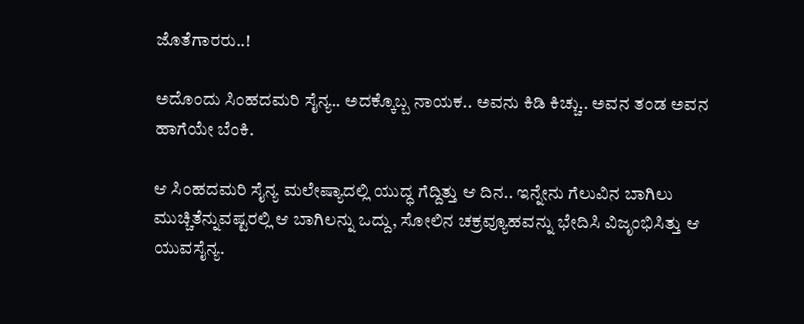ಜೊತೆಗಾರರು..!

ಅದೊಂದು ಸಿಂಹದಮರಿ ಸೈನ್ಯ.. ಅದಕ್ಕೊಬ್ಬ ನಾಯಕ.. ಅವನು ಕಿಡಿ ಕಿಚ್ಚು.. ಅವನ ತಂಡ ಅವನ ಹಾಗೆಯೇ ಬೆಂಕಿ.

ಆ ಸಿಂಹದಮರಿ ಸೈನ್ಯ ಮಲೇಷ್ಯಾದಲ್ಲಿ ಯುದ್ಧ ಗೆದ್ದಿತ್ತು ಆ ದಿನ.. ಇನ್ನೇನು ಗೆಲುವಿನ ಬಾಗಿಲು ಮುಚ್ಚಿತೆನ್ನುವಷ್ಟರಲ್ಲಿ ಆ ಬಾಗಿಲನ್ನು ಒದ್ದು, ಸೋಲಿನ ಚಕ್ರವ್ಯೂಹವನ್ನು ಭೇದಿಸಿ ವಿಜೃಂಭಿಸಿತ್ತು ಆ ಯುವಸೈನ್ಯ.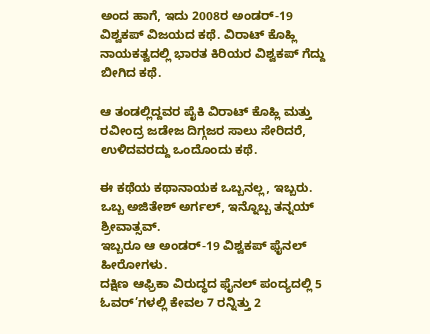ಅಂದ ಹಾಗೆ, ಇದು 2008ರ ಅಂಡರ್-19 ವಿಶ್ವಕಪ್ ವಿಜಯದ ಕಥೆ. ವಿರಾಟ್ ಕೊಹ್ಲಿ ನಾಯಕತ್ವದಲ್ಲಿ ಭಾರತ ಕಿರಿಯರ ವಿಶ್ವಕಪ್ ಗೆದ್ದು ಬೀಗಿದ ಕಥೆ.

ಆ ತಂಡಲ್ಲಿದ್ದವರ ಪೈಕಿ ವಿರಾಟ್ ಕೊಹ್ಲಿ ಮತ್ತು ರವೀಂದ್ರ ಜಡೇಜ ದಿಗ್ಗಜರ ಸಾಲು ಸೇರಿದರೆ, ಉಳಿದವರದ್ದು ಒಂದೊಂದು ಕಥೆ.

ಈ ಕಥೆಯ ಕಥಾನಾಯಕ ಒಬ್ಬನಲ್ಲ, ಇಬ್ಬರು. ಒಬ್ಬ ಅಜಿತೇಶ್ ಅರ್ಗಲ್, ಇನ್ನೊಬ್ಬ ತನ್ನಯ್ ಶ್ರೀವಾತ್ಸವ್.
ಇಬ್ಬರೂ ಆ ಅಂಡರ್-19 ವಿಶ್ವಕಪ್ ಫೈನಲ್ ಹೀರೋಗಳು.
ದಕ್ಷಿಣ ಆಫ್ರಿಕಾ ವಿರುದ್ಧದ ಫೈನಲ್ ಪಂದ್ಯದಲ್ಲಿ 5 ಓವರ್’ಗಳಲ್ಲಿ ಕೇವಲ 7 ರನ್ನಿತ್ತು 2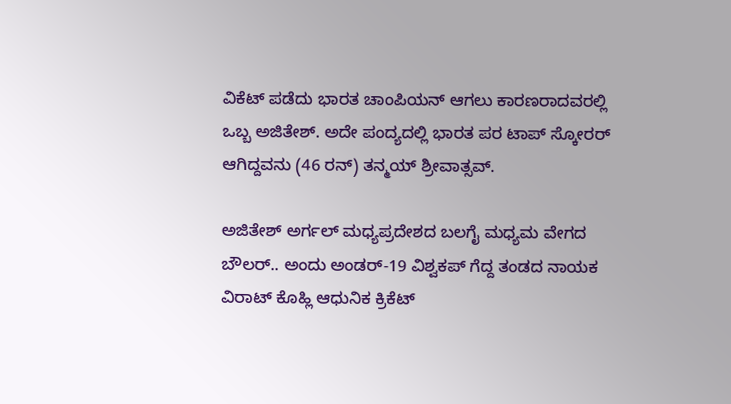ವಿಕೆಟ್ ಪಡೆದು ಭಾರತ ಚಾಂಪಿಯನ್ ಆಗಲು ಕಾರಣರಾದವರಲ್ಲಿ ಒಬ್ಬ ಅಜಿತೇಶ್. ಅದೇ ಪಂದ್ಯದಲ್ಲಿ ಭಾರತ ಪರ ಟಾಪ್ ಸ್ಕೋರರ್ ಆಗಿದ್ದವನು (46 ರನ್) ತನ್ಮಯ್ ಶ್ರೀವಾತ್ಸವ್.

ಅಜಿತೇಶ್ ಅರ್ಗಲ್ ಮಧ್ಯಪ್ರದೇಶದ ಬಲಗೈ ಮಧ್ಯಮ ವೇಗದ ಬೌಲರ್.. ಅಂದು ಅಂಡರ್-19 ವಿಶ್ವಕಪ್ ಗೆದ್ದ ತಂಡದ ನಾಯಕ ವಿರಾಟ್ ಕೊಹ್ಲಿ ಆಧುನಿಕ ಕ್ರಿಕೆಟ್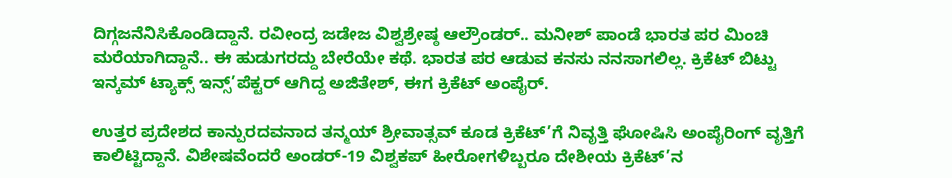ದಿಗ್ಗಜನೆನಿಸಿಕೊಂಡಿದ್ದಾನೆ. ರವೀಂದ್ರ ಜಡೇಜ ವಿಶ್ವಶ್ರೇಷ್ಠ ಆಲ್ರೌಂಡರ್.. ಮನೀಶ್ ಪಾಂಡೆ ಭಾರತ ಪರ ಮಿಂಚಿ ಮರೆಯಾಗಿದ್ದಾನೆ.. ಈ ಹುಡುಗರದ್ದು ಬೇರೆಯೇ ಕಥೆ. ಭಾರತ ಪರ ಆಡುವ ಕನಸು ನನಸಾಗಲಿಲ್ಲ. ಕ್ರಿಕೆಟ್ ಬಿಟ್ಟು ಇನ್ಕಮ್ ಟ್ಯಾಕ್ಸ್ ಇನ್ಸ್’ಪೆಕ್ಟರ್ ಆಗಿದ್ದ ಅಜಿತೇಶ್, ಈಗ ಕ್ರಿಕೆಟ್ ಅಂಪೈರ್.

ಉತ್ತರ ಪ್ರದೇಶದ ಕಾನ್ಪುರದವನಾದ ತನ್ಮಯ್ ಶ್ರೀವಾತ್ಸವ್ ಕೂಡ ಕ್ರಿಕೆಟ್’ಗೆ ನಿವೃತ್ತಿ ಘೋಷಿಸಿ ಅಂಪೈರಿಂಗ್ ವೃತ್ತಿಗೆ ಕಾಲಿಟ್ಟಿದ್ದಾನೆ. ವಿಶೇಷವೆಂದರೆ ಅಂಡರ್-19 ವಿಶ್ವಕಪ್ ಹೀರೋಗಳಿಬ್ಬರೂ ದೇಶೀಯ ಕ್ರಿಕೆಟ್’ನ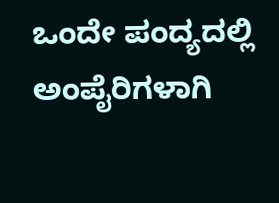ಒಂದೇ ಪಂದ್ಯದಲ್ಲಿ ಅಂಪೈರಿಗಳಾಗಿ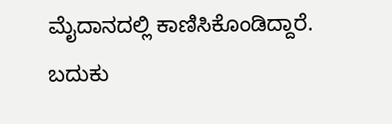ಮೈದಾನದಲ್ಲಿ ಕಾಣಿಸಿಕೊಂಡಿದ್ದಾರೆ. ಬದುಕು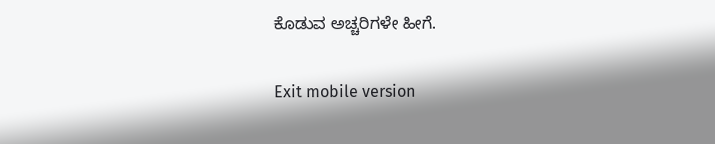ಕೊಡುವ ಅಚ್ಚರಿಗಳೇ ಹೀಗೆ.

Exit mobile version